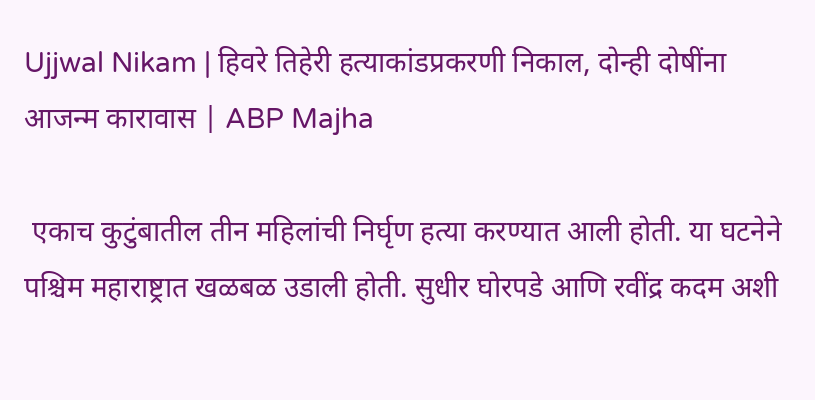Ujjwal Nikam | हिवरे तिहेरी हत्याकांडप्रकरणी निकाल, दोन्ही दोषींना आजन्म कारावास | ABP Majha

 एकाच कुटुंबातील तीन महिलांची निर्घृण हत्या करण्यात आली होती. या घटनेने पश्चिम महाराष्ट्रात खळबळ उडाली होती. सुधीर घोरपडे आणि रवींद्र कदम अशी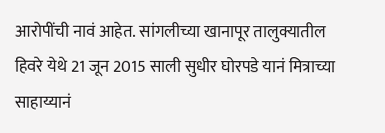आरोपींची नावं आहेत. सांगलीच्या खानापूर तालुक्यातील हिवरे येथे 21 जून 2015 साली सुधीर घोरपडे यानं मित्राच्या साहाय्यानं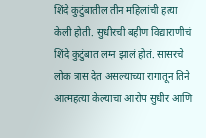शिंदे कुटुंबातील तीन महिलांची हत्या केली होती. सुधीरची बहीण विद्याराणीचं शिंदे कुटुंबात लग्न झालं होतं. सासरचे लोक त्रास देत असल्याच्या रागातून तिने आत्महत्या केल्याचा आरोप सुधीर आणि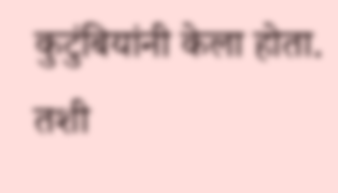कुटुंबियांनी केला होता. तशी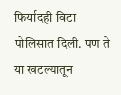फिर्यादही विटा पोलिसात दिली. पण ते या खटल्यातून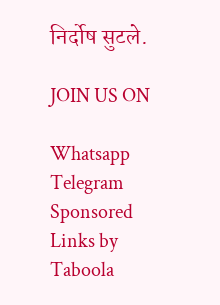निर्दोष सुटले.

JOIN US ON

Whatsapp
Telegram
Sponsored Links by Taboola